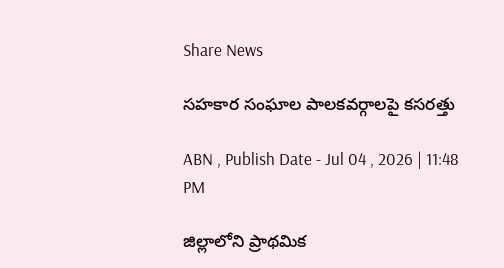Share News

సహకార సంఘాల పాలకవర్గాలపై కసరత్తు

ABN , Publish Date - Jul 04 , 2026 | 11:48 PM

జిల్లాలోని ప్రాథమిక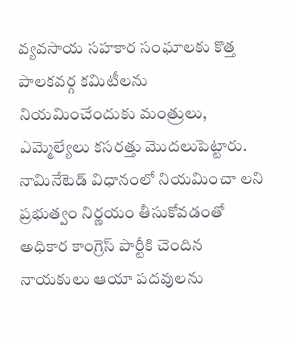వ్యవసాయ సహకార సంఘాలకు కొత్త పాలకవర్గ కమిటీలను నియమించేందుకు మంత్రులు, ఎమ్మెల్యేలు కసరత్తు మొదలుపెట్టారు. నామినేటెడ్‌ విధానంలో నియమించా లని ప్రభుత్వం నిర్ణయం తీసుకోవడంతో అధికార కాంగ్రెస్‌ పార్టీకి చెందిన నాయకులు ఆయా పదవులను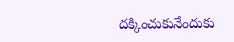దక్కించుకునేందుకు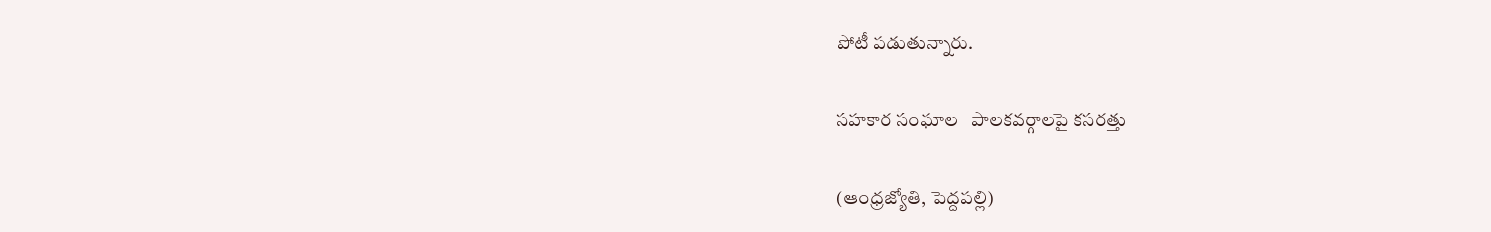పోటీ పడుతున్నారు.

సహకార సంఘాల   పాలకవర్గాలపై కసరత్తు

(ఆంధ్రజ్యోతి, పెద్దపల్లి)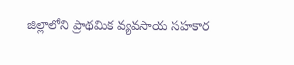జిల్లాలోని ప్రాథమిక వ్యవసాయ సహకార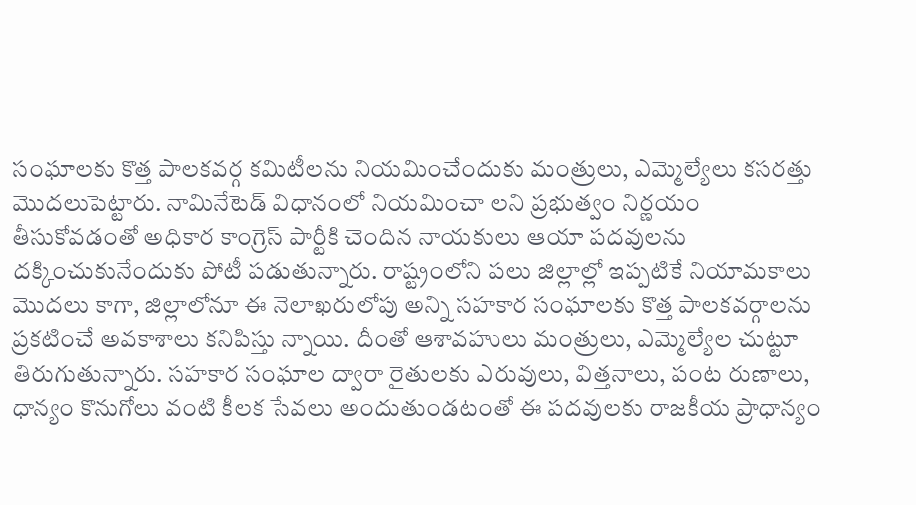సంఘాలకు కొత్త పాలకవర్గ కమిటీలను నియమించేందుకు మంత్రులు, ఎమ్మెల్యేలు కసరత్తు మొదలుపెట్టారు. నామినేటెడ్‌ విధానంలో నియమించా లని ప్రభుత్వం నిర్ణయం తీసుకోవడంతో అధికార కాంగ్రెస్‌ పార్టీకి చెందిన నాయకులు ఆయా పదవులను దక్కించుకునేందుకు పోటీ పడుతున్నారు. రాష్ట్రంలోని పలు జిల్లాల్లో ఇప్పటికే నియామకాలు మొదలు కాగా, జిల్లాలోనూ ఈ నెలాఖరులోపు అన్ని సహకార సంఘాలకు కొత్త పాలకవర్గాలను ప్రకటించే అవకాశాలు కనిపిస్తు న్నాయి. దీంతో ఆశావహులు మంత్రులు, ఎమ్మెల్యేల చుట్టూ తిరుగుతున్నారు. సహకార సంఘాల ద్వారా రైతులకు ఎరువులు, విత్తనాలు, పంట రుణాలు, ధాన్యం కొనుగోలు వంటి కీలక సేవలు అందుతుండటంతో ఈ పదవులకు రాజకీయ ప్రాధాన్యం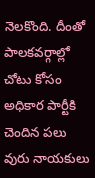నెలకొంది. దీంతో పాలకవర్గాల్లో చోటు కోసం అధికార పార్టీకి చెందిన పలు వురు నాయకులు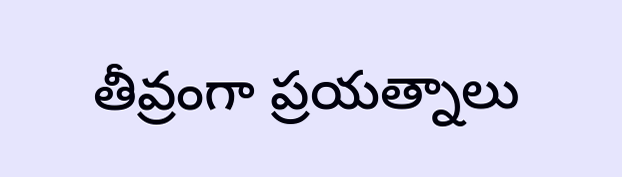తీవ్రంగా ప్రయత్నాలు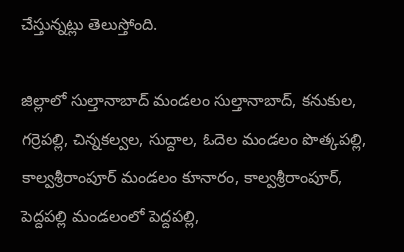చేస్తున్నట్లు తెలుస్తోంది.

జిల్లాలో సుల్తానాబాద్‌ మండలం సుల్తానాబాద్‌, కనుకుల, గర్రెపల్లి, చిన్నకల్వల, సుద్దాల, ఓదెల మండలం పొత్కపల్లి, కాల్వశ్రీరాంపూర్‌ మండలం కూనారం, కాల్వశ్రీరాంపూర్‌, పెద్దపల్లి మండలంలో పెద్దపల్లి,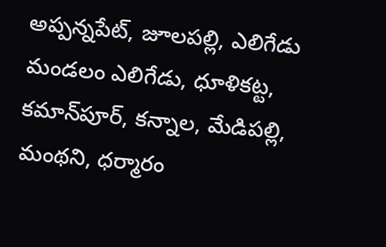అప్పన్నపేట్‌, జూలపల్లి, ఎలిగేడు మండలం ఎలిగేడు, ధూళికట్ట, కమాన్‌పూర్‌, కన్నాల, మేడిపల్లి, మంథని, ధర్మారం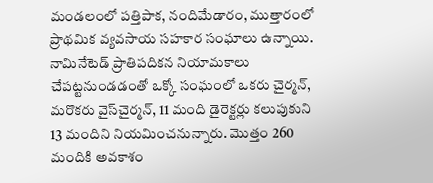మండలంలో పత్తిపాక, నందిమేడారం, ముత్తారంలో ప్రాథమిక వ్యవసాయ సహకార సంఘాలు ఉన్నాయి. నామినేటెడ్‌ ప్రాతిపదికన నియామకాలు చేపట్టనుండడంతో ఒక్కో సంఘంలో ఒకరు చైర్మన్‌, మరొకరు వైస్‌చైర్మన్‌, 11 మంది డైరెక్టర్లు కలుపుకుని 13 మందిని నియమించనున్నారు. మొత్తం 260 మందికి అవకాశం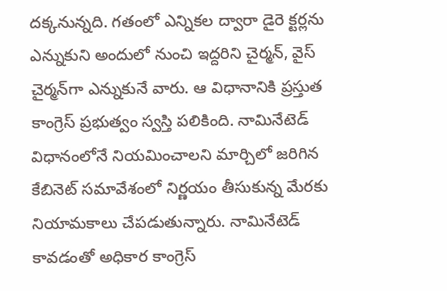దక్కనున్నది. గతంలో ఎన్నికల ద్వారా డైరె క్టర్లను ఎన్నుకుని అందులో నుంచి ఇద్దరిని చైర్మన్‌, వైస్‌ చైర్మన్‌గా ఎన్నుకునే వారు. ఆ విధానానికి ప్రస్తుత కాంగ్రెస్‌ ప్రభుత్వం స్వస్తి పలికింది. నామినేటెడ్‌ విధానంలోనే నియమించాలని మార్చిలో జరిగిన కేబినెట్‌ సమావేశంలో నిర్ణయం తీసుకున్న మేరకు నియామకాలు చేపడుతున్నారు. నామినేటెడ్‌ కావడంతో అధికార కాంగ్రెస్‌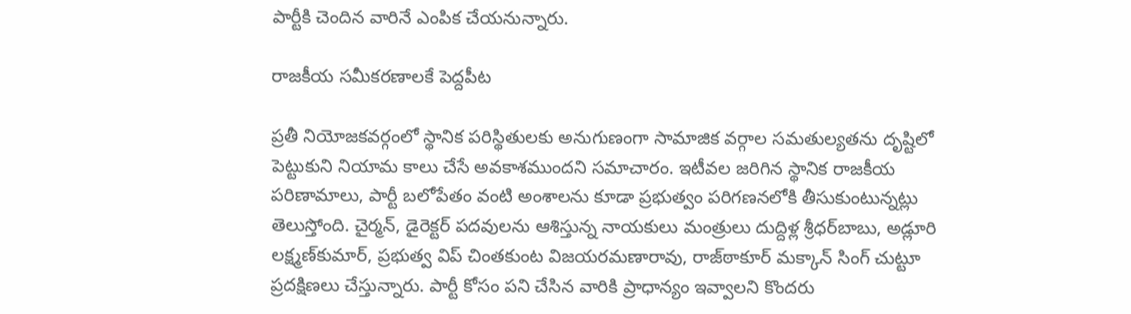పార్టీకి చెందిన వారినే ఎంపిక చేయనున్నారు.

రాజకీయ సమీకరణాలకే పెద్దపీట

ప్రతీ నియోజకవర్గంలో స్థానిక పరిస్థితులకు అనుగుణంగా సామాజిక వర్గాల సమతుల్యతను దృష్టిలో పెట్టుకుని నియామ కాలు చేసే అవకాశముందని సమాచారం. ఇటీవల జరిగిన స్థానిక రాజకీయ పరిణామాలు, పార్టీ బలోపేతం వంటి అంశాలను కూడా ప్రభుత్వం పరిగణనలోకి తీసుకుంటున్నట్లు తెలుస్తోంది. చైర్మన్‌, డైరెక్టర్‌ పదవులను ఆశిస్తున్న నాయకులు మంత్రులు దుద్దిళ్ల శ్రీధర్‌బాబు, అడ్లూరి లక్ష్మణ్‌కుమార్‌, ప్రభుత్వ విప్‌ చింతకుంట విజయరమణారావు, రాజ్‌ఠాకూర్‌ మక్కాన్‌ సింగ్‌ చుట్టూ ప్రదక్షిణలు చేస్తున్నారు. పార్టీ కోసం పని చేసిన వారికి ప్రాధాన్యం ఇవ్వాలని కొందరు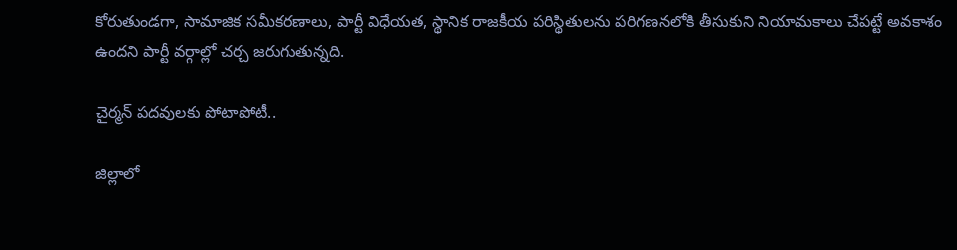కోరుతుండగా, సామాజిక సమీకరణాలు, పార్టీ విధేయత, స్థానిక రాజకీయ పరిస్థితులను పరిగణనలోకి తీసుకుని నియామకాలు చేపట్టే అవకాశం ఉందని పార్టీ వర్గాల్లో చర్చ జరుగుతున్నది.

చైర్మన్‌ పదవులకు పోటాపోటీ..

జిల్లాలో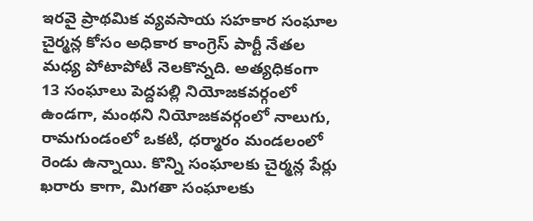ఇరవై ప్రాథమిక వ్యవసాయ సహకార సంఘాల చైర్మన్ల కోసం అధికార కాంగ్రెస్‌ పార్టీ నేతల మధ్య పోటాపోటీ నెలకొన్నది. అత్యధికంగా 13 సంఘాలు పెద్దపల్లి నియోజకవర్గంలో ఉండగా, మంథని నియోజకవర్గంలో నాలుగు, రామగుండంలో ఒకటి, ధర్మారం మండలంలో రెండు ఉన్నాయి. కొన్ని సంఘాలకు చైర్మన్ల పేర్లు ఖరారు కాగా, మిగతా సంఘాలకు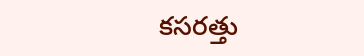కసరత్తు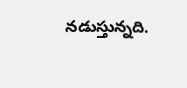నడుస్తున్నది.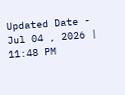Updated Date - Jul 04 , 2026 | 11:48 PM